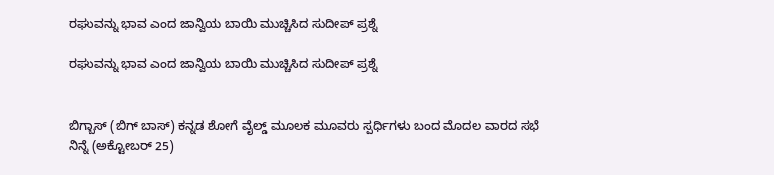ರಘುವನ್ನು ಭಾವ ಎಂದ ಜಾನ್ವಿಯ ಬಾಯಿ ಮುಚ್ಚಿಸಿದ ಸುದೀಪ್ ಪ್ರಶ್ನೆ

ರಘುವನ್ನು ಭಾವ ಎಂದ ಜಾನ್ವಿಯ ಬಾಯಿ ಮುಚ್ಚಿಸಿದ ಸುದೀಪ್ ಪ್ರಶ್ನೆ


ಬಿಗ್ಬಾಸ್ (ಬಿಗ್ ಬಾಸ್) ಕನ್ನಡ ಶೋಗೆ ವೈಲ್ಡ್ ಮೂಲಕ ಮೂವರು ಸ್ಪರ್ಧಿಗಳು ಬಂದ ಮೊದಲ ವಾರದ ಸಭೆ ನಿನ್ನೆ (ಅಕ್ಟೋಬರ್ 25)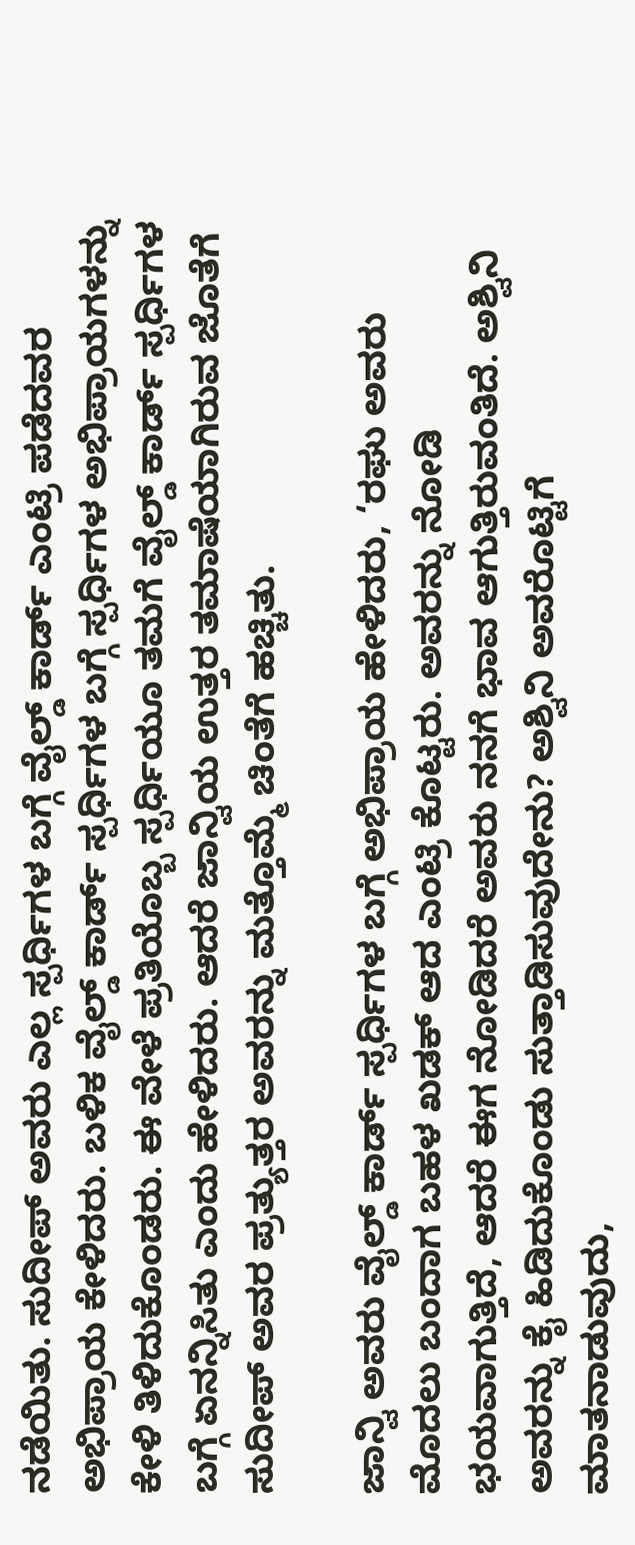ನಡೆಯಿತು. ಸುದೀಪ್ ಅವರು ಎಲ್ಲ ಸ್ಪರ್ಧಿಗಳ ಬಗ್ಗೆ ವೈಲ್ಡ್ ಕಾರ್ಡ್ ಎಂಟ್ರಿ ಪಡೆದವರ ಅಭಿಪ್ರಾಯ ಕೇಳಿದರು. ಬಳಿಕ ವೈಲ್ಡ್ ಕಾರ್ಡ್ ಸ್ಪರ್ಧಿಗಳ ಬಗ್ಗೆ ಸ್ಪರ್ಧಿಗಳ ಅಭಿಪ್ರಾಯಗಳನ್ನು ಕೇಳಿ ತಿಳಿದುಕೊಂಡರು. ಈ ವೇಳೆ ಪ್ರತಿಯೊಬ್ಬ ಸ್ಪರ್ಧಿಯೂ ತಮಗೆ ವೈಲ್ಡ್ ಕಾರ್ಡ್ ಸ್ಪರ್ಧಿಗಳ ಬಗ್ಗೆ ಏನನ್ನಿಸಿತು ಎಂದು ಹೇಳಿದರು. ಆದರೆ ಜಾನ್ವಿಯ ಉತ್ತರ ತಮಾಷೆಯಾಗಿರುವ ಜೊತೆಗೆ ಸುದೀಪ್ ಅವರ ಪ್ರತ್ಯುತ್ತರ ಅವರನ್ನು ಮತ್ತೊಮ್ಮೆ ಚಿಂತೆಗೆ ಹಚ್ಚಿತು.

ಜಾನ್ವಿ ಅವರು ವೈಲ್ಡ್ ಕಾರ್ಡ್ ಸ್ಪರ್ಧಿಗಳ ಬಗ್ಗೆ ಅಭಿಪ್ರಾಯ ಹೇಳಿದರು, ‘ರಘು ಅವರು ಮೊದಲು ಬಂದಾಗ ಬಹಳ ಖಡಕ್ ಆದ ಎಂಟ್ರಿ ಕೊಟ್ಟರು. ಅವರನ್ನು ನೋಡಿ ಭಯವಾಗುತ್ತಿದೆ, ಆದರೆ ಈಗ ನೋಡಿದರೆ ಅವರು ನನಗೆ ಭಾವ ಆಗುತ್ತಿರುವಂತಿದೆ. ಅಶ್ವಿನಿ ಅವರನ್ನು ಕೈ ಹಿಡಿದುಕೊಂಡು ಸುತ್ತಾಡಿಸುವುದೇನು? ಅಶ್ವಿನಿ ಅವರೊಟ್ಟಿಗೆ ಮಾತನಾಡುವುದು,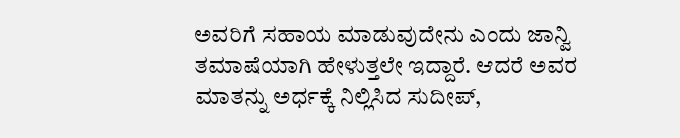ಅವರಿಗೆ ಸಹಾಯ ಮಾಡುವುದೇನು ಎಂದು ಜಾನ್ವಿ ತಮಾಷೆಯಾಗಿ ಹೇಳುತ್ತಲೇ ಇದ್ದಾರೆ. ಆದರೆ ಅವರ ಮಾತನ್ನು ಅರ್ಧಕ್ಕೆ ನಿಲ್ಲಿಸಿದ ಸುದೀಪ್,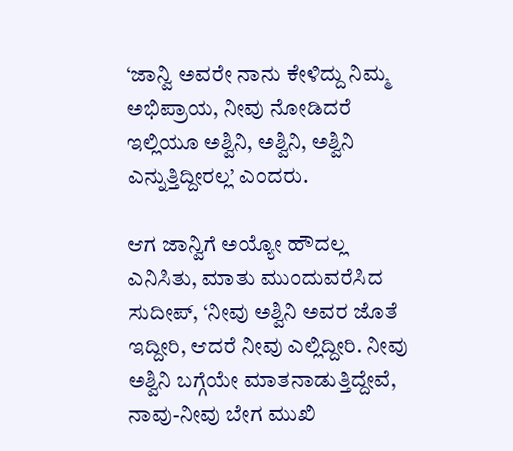‘ಜಾನ್ವಿ ಅವರೇ ನಾನು ಕೇಳಿದ್ದು ನಿಮ್ಮ ಅಭಿಪ್ರಾಯ, ನೀವು ನೋಡಿದರೆ ಇಲ್ಲಿಯೂ ಅಶ್ವಿನಿ, ಅಶ್ವಿನಿ, ಅಶ್ವಿನಿ ಎನ್ನುತ್ತಿದ್ದೀರಲ್ಲ’ ಎಂದರು.

ಆಗ ಜಾನ್ವಿಗೆ ಅಯ್ಯೋ ಹೌದಲ್ಲ ಎನಿಸಿತು, ಮಾತು ಮುಂದುವರೆಸಿದ ಸುದೀಪ್, ‘ನೀವು ಅಶ್ವಿನಿ ಅವರ ಜೊತೆ ಇದ್ದೀರಿ, ಆದರೆ ನೀವು ಎಲ್ಲಿದ್ದೀರಿ. ನೀವು ಅಶ್ವಿನಿ ಬಗ್ಗೆಯೇ ಮಾತನಾಡುತ್ತಿದ್ದೇವೆ, ನಾವು-ನೀವು ಬೇಗ ಮುಖಿ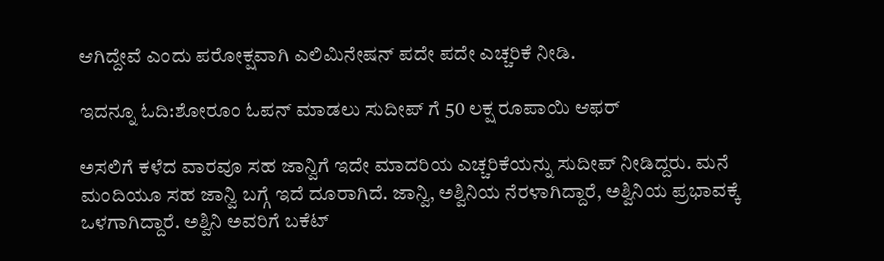ಆಗಿದ್ದೇವೆ ಎಂದು ಪರೋಕ್ಷವಾಗಿ ಎಲಿಮಿನೇಷನ್ ಪದೇ ಪದೇ ಎಚ್ಚರಿಕೆ ನೀಡಿ.

ಇದನ್ನೂ ಓದಿ:ಶೋರೂಂ ಓಪನ್ ಮಾಡಲು ಸುದೀಪ್ ಗೆ 50 ಲಕ್ಷ ರೂಪಾಯಿ ಆಫರ್

ಅಸಲಿಗೆ ಕಳೆದ ವಾರವೂ ಸಹ ಜಾನ್ವಿಗೆ ಇದೇ ಮಾದರಿಯ ಎಚ್ಚರಿಕೆಯನ್ನು ಸುದೀಪ್ ನೀಡಿದ್ದರು. ಮನೆ ಮಂದಿಯೂ ಸಹ ಜಾನ್ವಿ ಬಗ್ಗೆ ಇದೆ ದೂರಾಗಿದೆ. ಜಾನ್ವಿ, ಅಶ್ವಿನಿಯ ನೆರಳಾಗಿದ್ದಾರೆ, ಅಶ್ವಿನಿಯ ಪ್ರಭಾವಕ್ಕೆ ಒಳಗಾಗಿದ್ದಾರೆ. ಅಶ್ವಿನಿ ಅವರಿಗೆ ಬಕೆಟ್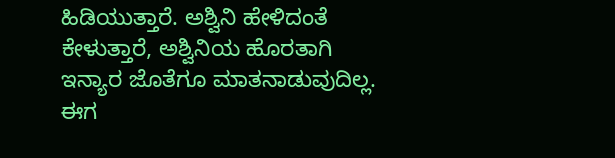ಹಿಡಿಯುತ್ತಾರೆ. ಅಶ್ವಿನಿ ಹೇಳಿದಂತೆ ಕೇಳುತ್ತಾರೆ, ಅಶ್ವಿನಿಯ ಹೊರತಾಗಿ ಇನ್ಯಾರ ಜೊತೆಗೂ ಮಾತನಾಡುವುದಿಲ್ಲ. ಈಗ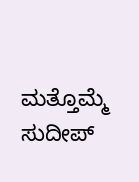ಮತ್ತೊಮ್ಮೆ ಸುದೀಪ್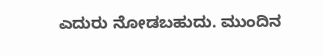ಎದುರು ನೋಡಬಹುದು. ಮುಂದಿನ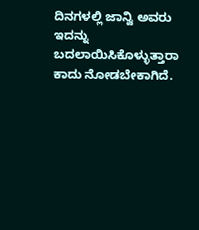ದಿನಗಳಲ್ಲಿ ಜಾನ್ವಿ ಅವರು ಇದನ್ನು ಬದಲಾಯಿಸಿಕೊಳ್ಳುತ್ತಾರಾ ಕಾದು ನೋಡಬೇಕಾಗಿದೆ.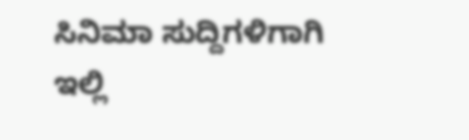ಸಿನಿಮಾ ಸುದ್ದಿಗಳಿಗಾಗಿ ಇಲ್ಲಿ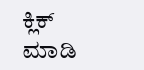ಕ್ಲಿಕ್ ಮಾಡಿ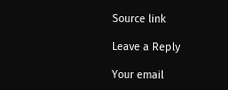Source link

Leave a Reply

Your email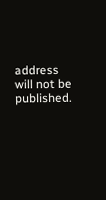address will not be published.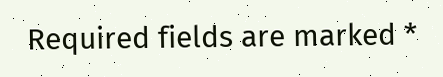Required fields are marked *